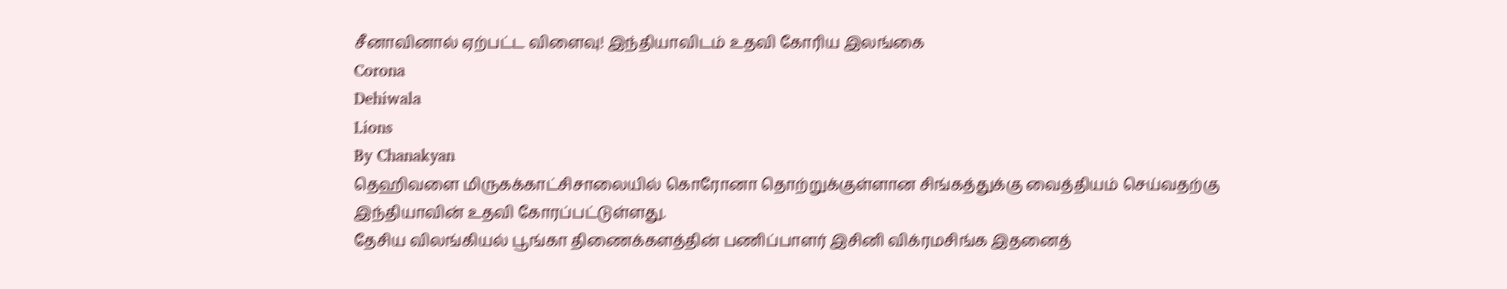சீனாவினால் ஏற்பட்ட விளைவு! இந்தியாவிடம் உதவி கோரிய இலங்கை
Corona
Dehiwala
Lions
By Chanakyan
தெஹிவளை மிருகக்காட்சிசாலையில் கொரோனா தொற்றுக்குள்ளான சிங்கத்துக்கு வைத்தியம் செய்வதற்கு இந்தியாவின் உதவி கோரப்பட்டுள்ளது.
தேசிய விலங்கியல் பூங்கா திணைக்களத்தின் பணிப்பாளர் இசினி விக்ரமசிங்க இதனைத்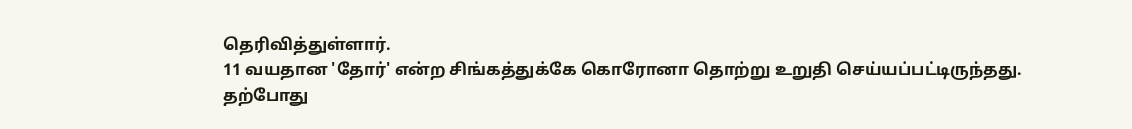தெரிவித்துள்ளார்.
11 வயதான 'தோர்' என்ற சிங்கத்துக்கே கொரோனா தொற்று உறுதி செய்யப்பட்டிருந்தது.
தற்போது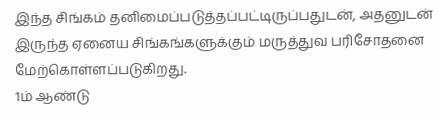இந்த சிங்கம் தனிமைப்படுத்தப்பட்டிருப்பதுடன், அதனுடன் இருந்த ஏனைய சிங்கங்களுக்கும் மருத்துவ பரிசோதனை மேற்கொள்ளப்படுகிறது.
1ம் ஆண்டு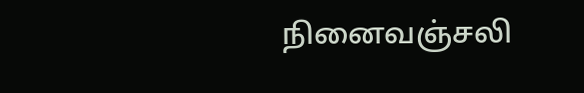நினைவஞ்சலி